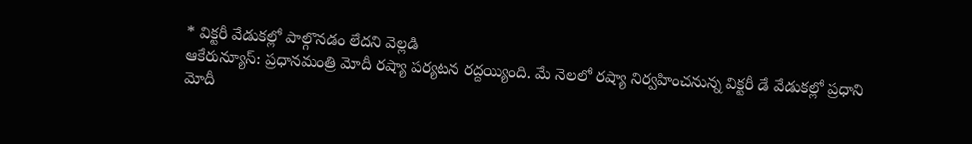* విక్టరీ వేడుకల్లో పాల్గొనడం లేదని వెల్లడి
ఆకేరున్యూస్: ప్రధానమంత్రి మోదీ రష్యా పర్యటన రద్దయ్యింది. మే నెలలో రష్యా నిర్వహించనున్న విక్టరీ డే వేడుకల్లో ప్రధాని మోదీ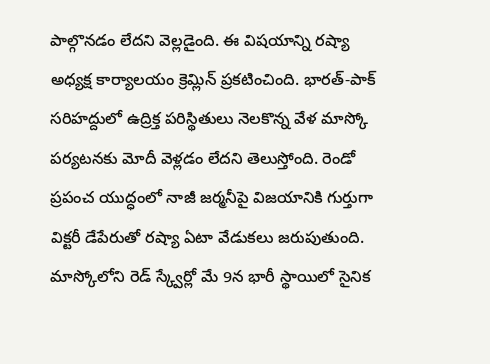పాల్గొనడం లేదని వెల్లడైంది. ఈ విషయాన్ని రష్యా అధ్యక్ష కార్యాలయం క్రెమ్లిన్ ప్రకటించింది. భారత్-పాక్ సరిహద్దులో ఉద్రిక్త పరిస్థితులు నెలకొన్న వేళ మాస్కో పర్యటనకు మోదీ వెళ్లడం లేదని తెలుస్తోంది. రెండో ప్రపంచ యుద్ధంలో నాజీ జర్మనీపై విజయానికి గుర్తుగా విక్టరీ డేపేరుతో రష్యా ఏటా వేడుకలు జరుపుతుంది. మాస్కోలోని రెడ్ స్క్వేర్లో మే 9న భారీ స్థాయిలో సైనిక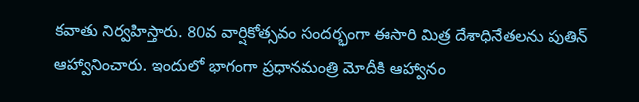కవాతు నిర్వహిస్తారు. 80వ వార్షికోత్సవం సందర్భంగా ఈసారి మిత్ర దేశాధినేతలను పుతిన్ ఆహ్వానించారు. ఇందులో భాగంగా ప్రధానమంత్రి మోదీకి ఆహ్వానం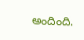అందింది.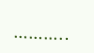………..